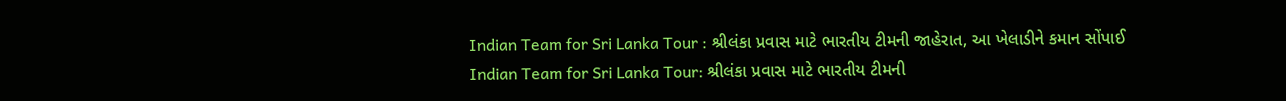Indian Team for Sri Lanka Tour : શ્રીલંકા પ્રવાસ માટે ભારતીય ટીમની જાહેરાત, આ ખેલાડીને કમાન સોંપાઈ
Indian Team for Sri Lanka Tour: શ્રીલંકા પ્રવાસ માટે ભારતીય ટીમની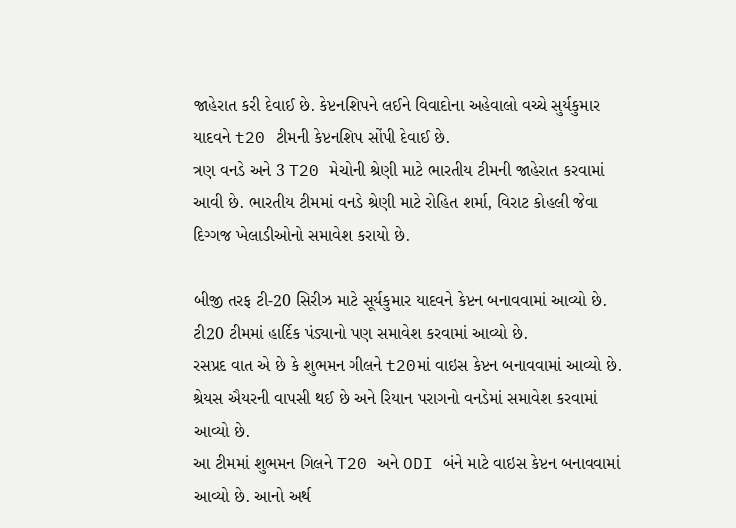જાહેરાત કરી દેવાઈ છે. કેપ્ટનશિપને લઈને વિવાદોના અહેવાલો વચ્ચે સુર્યકુમાર યાદવને t20 ટીમની કેપ્ટનશિપ સોંપી દેવાઈ છે.
ત્રણ વનડે અને 3 T20 મેચોની શ્રેણી માટે ભારતીય ટીમની જાહેરાત કરવામાં આવી છે. ભારતીય ટીમમાં વનડે શ્રેણી માટે રોહિત શર્મા, વિરાટ કોહલી જેવા દિગ્ગજ ખેલાડીઓનો સમાવેશ કરાયો છે.

બીજી તરફ ટી-20 સિરીઝ માટે સૂર્યકુમાર યાદવને કેપ્ટન બનાવવામાં આવ્યો છે. ટી20 ટીમમાં હાર્દિક પંડ્યાનો પણ સમાવેશ કરવામાં આવ્યો છે.
રસપ્રદ વાત એ છે કે શુભમન ગીલને t20માં વાઇસ કેપ્ટન બનાવવામાં આવ્યો છે. શ્રેયસ ઐયરની વાપસી થઈ છે અને રિયાન પરાગનો વનડેમાં સમાવેશ કરવામાં આવ્યો છે.
આ ટીમમાં શુભમન ગિલને T20 અને ODI બંને માટે વાઇસ કેપ્ટન બનાવવામાં આવ્યો છે. આનો અર્થ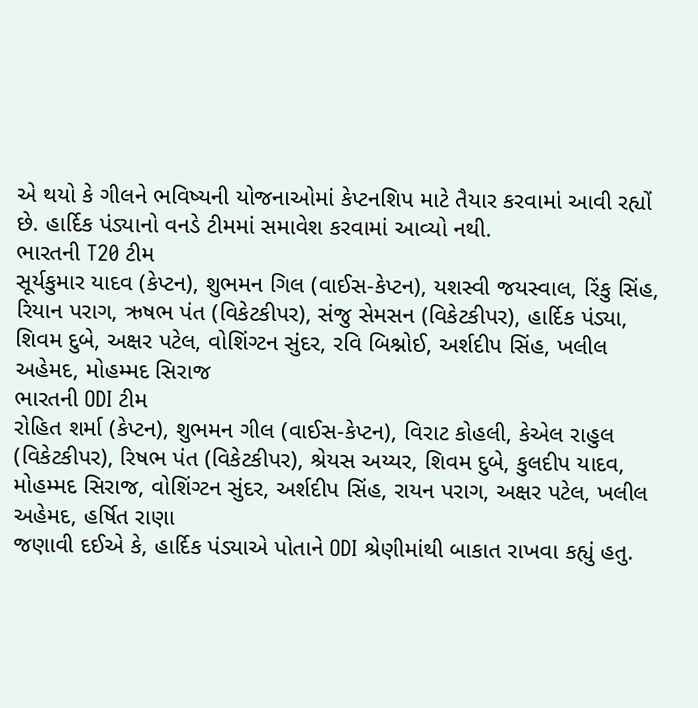એ થયો કે ગીલને ભવિષ્યની યોજનાઓમાં કેપ્ટનશિપ માટે તૈયાર કરવામાં આવી રહ્યોં છે. હાર્દિક પંડ્યાનો વનડે ટીમમાં સમાવેશ કરવામાં આવ્યો નથી.
ભારતની T20 ટીમ
સૂર્યકુમાર યાદવ (કેપ્ટન), શુભમન ગિલ (વાઈસ-કેપ્ટન), યશસ્વી જયસ્વાલ, રિંકુ સિંહ, રિયાન પરાગ, ઋષભ પંત (વિકેટકીપર), સંજુ સેમસન (વિકેટકીપર), હાર્દિક પંડ્યા, શિવમ દુબે, અક્ષર પટેલ, વોશિંગ્ટન સુંદર, રવિ બિશ્નોઈ, અર્શદીપ સિંહ, ખલીલ અહેમદ, મોહમ્મદ સિરાજ
ભારતની ODI ટીમ
રોહિત શર્મા (કેપ્ટન), શુભમન ગીલ (વાઈસ-કેપ્ટન), વિરાટ કોહલી, કેએલ રાહુલ (વિકેટકીપર), રિષભ પંત (વિકેટકીપર), શ્રેયસ અય્યર, શિવમ દુબે, કુલદીપ યાદવ, મોહમ્મદ સિરાજ, વોશિંગ્ટન સુંદર, અર્શદીપ સિંહ, રાયન પરાગ, અક્ષર પટેલ, ખલીલ અહેમદ, હર્ષિત રાણા
જણાવી દઈએ કે, હાર્દિક પંડ્યાએ પોતાને ODI શ્રેણીમાંથી બાકાત રાખવા કહ્યું હતુ.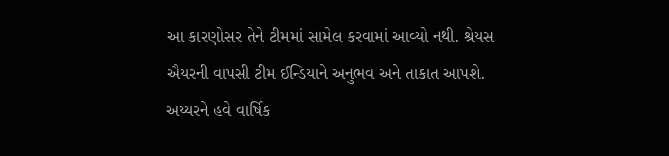આ કારણોસર તેને ટીમમાં સામેલ કરવામાં આવ્યો નથી. શ્રેયસ ઐયરની વાપસી ટીમ ઈન્ડિયાને અનુભવ અને તાકાત આપશે. અય્યરને હવે વાર્ષિક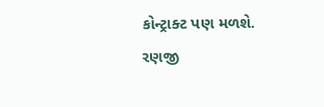કોન્ટ્રાક્ટ પણ મળશે.
રણજી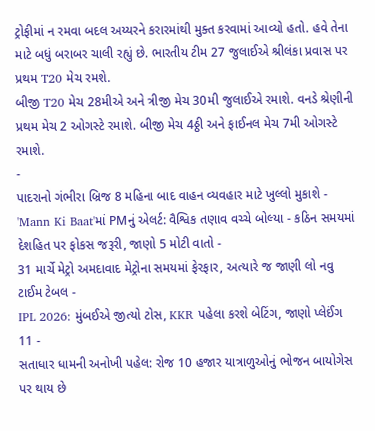ટ્રોફીમાં ન રમવા બદલ અય્યરને કરારમાંથી મુક્ત કરવામાં આવ્યો હતો. હવે તેના માટે બધું બરાબર ચાલી રહ્યું છે. ભારતીય ટીમ 27 જુલાઈએ શ્રીલંકા પ્રવાસ પર પ્રથમ T20 મેચ રમશે.
બીજી T20 મેચ 28મીએ અને ત્રીજી મેચ 30મી જુલાઈએ રમાશે. વનડે શ્રેણીની પ્રથમ મેચ 2 ઓગસ્ટે રમાશે. બીજી મેચ 4ઠ્ઠી અને ફાઈનલ મેચ 7મી ઓગસ્ટે રમાશે.
-
પાદરાનો ગંભીરા બ્રિજ 8 મહિના બાદ વાહન વ્યવહાર માટે ખુલ્લો મુકાશે -
'Mann Ki Baat'માં PMનું એલર્ટ: વૈશ્વિક તણાવ વચ્ચે બોલ્યા - કઠિન સમયમાં દેશહિત પર ફોકસ જરૂરી, જાણો 5 મોટી વાતો -
31 માર્ચે મેટ્રો અમદાવાદ મેટ્રોના સમયમાં ફેરફાર, અત્યારે જ જાણી લો નવુ ટાઈમ ટેબલ -
IPL 2026: મુંબઈએ જીત્યો ટોસ, KKR પહેલા કરશે બેટિંગ, જાણો પ્લેઈંગ 11 -
સતાધાર ધામની અનોખી પહેલ: રોજ 10 હજાર યાત્રાળુઓનું ભોજન બાયોગેસ પર થાય છે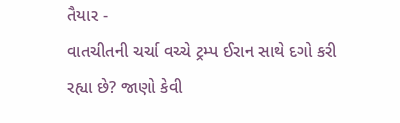તૈયાર -
વાતચીતની ચર્ચા વચ્ચે ટ્રમ્પ ઈરાન સાથે દગો કરી રહ્યા છે? જાણો કેવી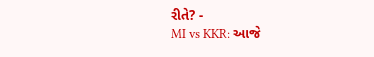રીતે? -
MI vs KKR: આજે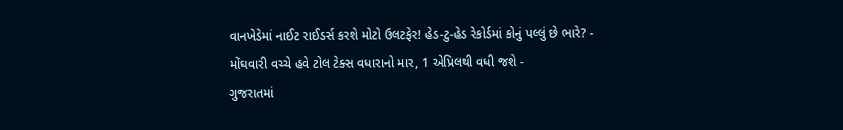વાનખેડેમાં નાઈટ રાઈડર્સ કરશે મોટો ઉલટફેર! હેડ-ટુ-હેડ રેકોર્ડમાં કોનું પલ્લું છે ભારે? -
મોંઘવારી વચ્ચે હવે ટોલ ટેક્સ વધારાનો માર, 1 એપ્રિલથી વધી જશે -
ગુજરાતમાં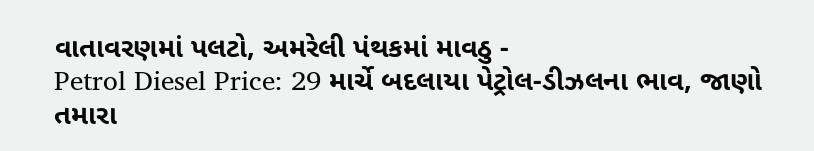વાતાવરણમાં પલટો, અમરેલી પંથકમાં માવઠુ -
Petrol Diesel Price: 29 માર્ચે બદલાયા પેટ્રોલ-ડીઝલના ભાવ, જાણો તમારા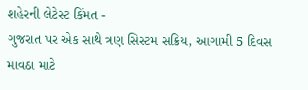શહેરની લેટેસ્ટ કિંમત -
ગુજરાત પર એક સાથે ત્રણ સિસ્ટમ સક્રિય, આગામી 5 દિવસ માવઠા માટે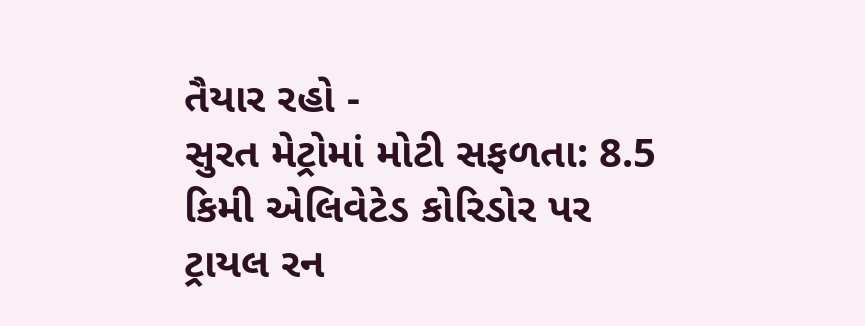તૈયાર રહો -
સુરત મેટ્રોમાં મોટી સફળતા: 8.5 કિમી એલિવેટેડ કોરિડોર પર ટ્રાયલ રન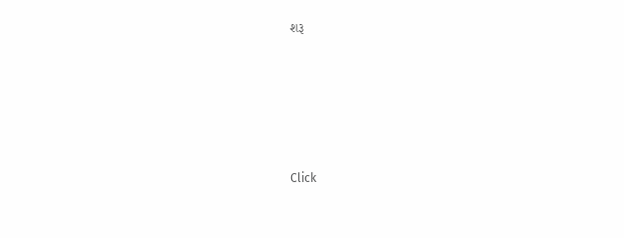શરૂ









Click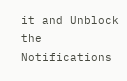it and Unblock the Notifications